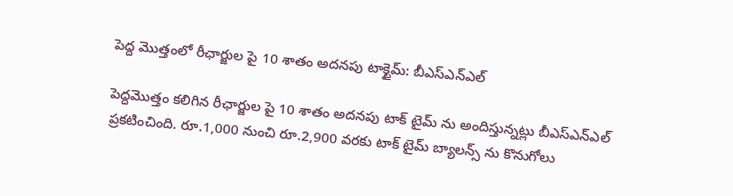పెద్ద మొత్తంలో రీఛార్జుల పై 10 శాతం అదనపు టాక్టైమ్: బీఎస్ఎన్ఎల్

పెద్దమొత్తం కలిగిన రీఛార్జుల పై 10 శాతం అదనపు టాక్ టైమ్ ను అందిస్తున్నట్లు బీఎస్ఎన్ఎల్ ప్రకటించింది. రూ.1,000 నుంచి రూ.2,900 వరకు టాక్ టైమ్ బ్యాలన్స్ ను కొనుగోలు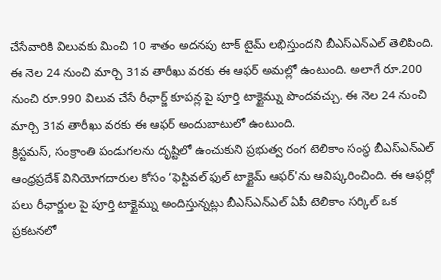చేసేవారికి విలువకు మించి 10 శాతం అదనపు టాక్ టైమ్ లభిస్తుందని బీఎస్ఎన్ఎల్ తెలిపింది. ఈ నెల 24 నుంచి మార్చి 31వ తారీఖు వరకు ఈ ఆఫర్ అమల్లో ఉంటుంది. అలాగే రూ.200 నుంచి రూ.990 విలువ చేసే రీఛార్జ్ కూపన్ల పై పూర్తి టాక్టైమ్ను పొందవచ్చు. ఈ నెల 24 నుంచి మార్చి 31వ తారీఖు వరకు ఈ ఆఫర్ అందుబాటులో ఉంటుంది.
క్రిస్టమస్, సంక్రాంతి పండుగలను దృష్టిలో ఉంచుకుని ప్రభుత్వ రంగ టెలికాం సంస్థ బీఎస్ఎన్ఎల్ ఆంధ్రప్రదేశ్ వినియోగదారుల కోసం ‘ఫెస్టివల్ ఫుల్ టాక్టైమ్ ఆఫర్'ను ఆవిష్కరించింది. ఈ ఆఫర్లో పలు రీఛార్జుల పై పూర్తి టాక్టైమ్ను అందిస్తున్నట్లు బీఎస్ఎన్ఎల్ ఏపీ టెలికాం సర్కిల్ ఒక ప్రకటనలో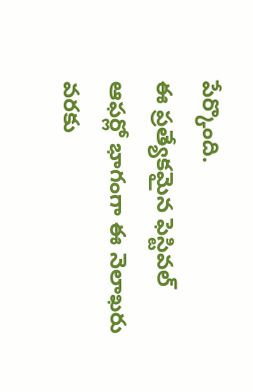పేర్కొంది.
ఈ ప్రత్యేకమైన ఫెస్టివల్ ఆఫర్లో భాగంగా ఈ నెలాఖరు వరకు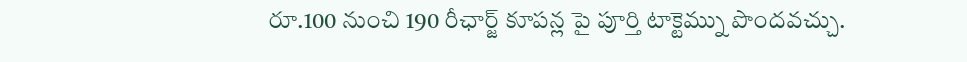రూ.100 నుంచి 190 రీఛార్జ్ కూపన్ల పై పూర్తి టాక్టెమ్ను పొందవచ్చు.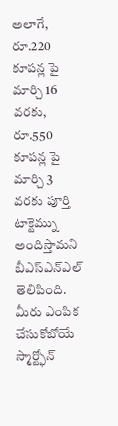అలాగే, రూ.220 కూపన్ల పై మార్చి 16 వరకు, రూ.550 కూపన్ల పై మార్చి 3 వరకు పూర్తి టాక్టెమ్ను అందిస్తామని బీఎస్ఎన్ఎల్ తెలిపింది.
మీరు ఎంపిక చేసుకోబోయే స్మార్ట్ఫోన్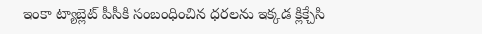ఇంకా ట్యాబ్లెట్ పీసీకి సంబంధించిన ధరలను ఇక్కడ క్లిక్చేసి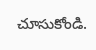చూసుకోండి.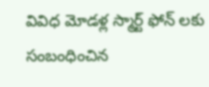వివిధ మోడళ్ల స్మార్ట్ ఫోన్ లకు సంబంధించిన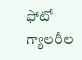ఫోటో గ్యాలరీల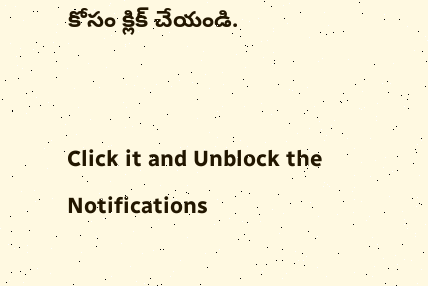కోసం క్లిక్ చేయండి.


Click it and Unblock the Notifications